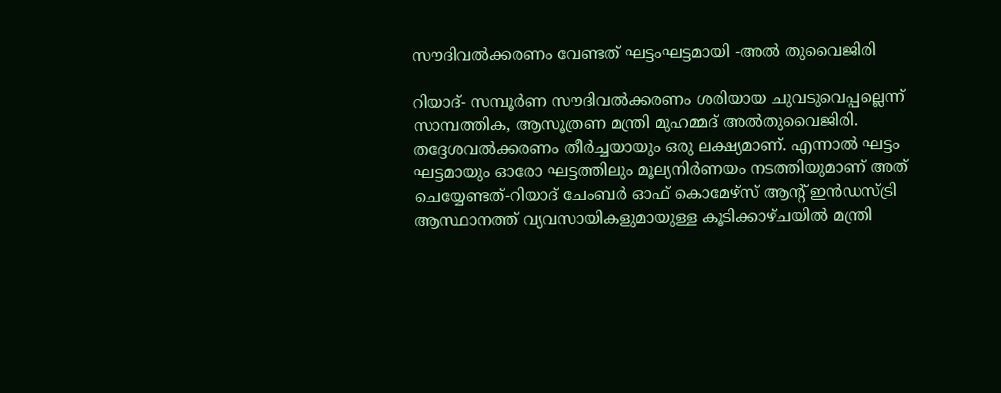സൗദിവൽക്കരണം വേണ്ടത് ഘട്ടംഘട്ടമായി -അൽ തുവൈജിരി

റിയാദ്- സമ്പൂർണ സൗദിവൽക്കരണം ശരിയായ ചുവടുവെപ്പല്ലെന്ന് സാമ്പത്തിക, ആസൂത്രണ മന്ത്രി മുഹമ്മദ് അൽതുവൈജിരി. തദ്ദേശവൽക്കരണം തീർച്ചയായും ഒരു ലക്ഷ്യമാണ്. എന്നാൽ ഘട്ടം ഘട്ടമായും ഓരോ ഘട്ടത്തിലും മൂല്യനിർണയം നടത്തിയുമാണ് അത് ചെയ്യേണ്ടത്-റിയാദ് ചേംബർ ഓഫ് കൊമേഴ്‌സ് ആന്റ് ഇൻഡസ്ട്രി ആസ്ഥാനത്ത് വ്യവസായികളുമായുള്ള കൂടിക്കാഴ്ചയിൽ മന്ത്രി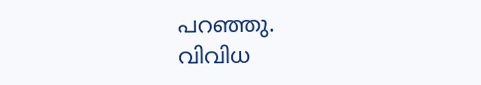പറഞ്ഞു.
വിവിധ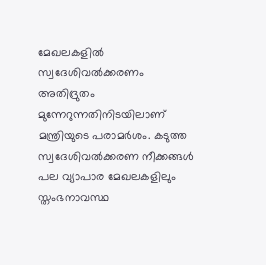മേഖലകളിൽ സ്വദേശിവൽക്കരണം അതിദ്രുതം മുന്നേറുന്നതിനിടയിലാണ് മന്ത്രിയുടെ പരാമർശം. കടുത്ത സ്വദേശിവൽക്കരണ നീക്കങ്ങൾ പല വ്യാപാര മേഖലകളിലും സ്തംഭനാവസ്ഥ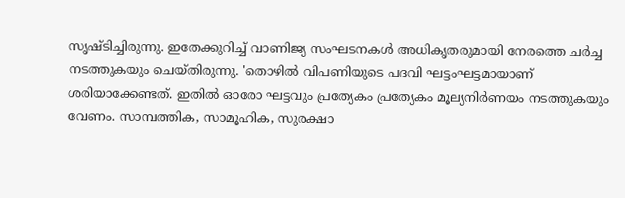സൃഷ്ടിച്ചിരുന്നു. ഇതേക്കുറിച്ച് വാണിജ്യ സംഘടനകൾ അധികൃതരുമായി നേരത്തെ ചർച്ച നടത്തുകയും ചെയ്തിരുന്നു. 'തൊഴിൽ വിപണിയുടെ പദവി ഘട്ടംഘട്ടമായാണ് ശരിയാക്കേണ്ടത്. ഇതിൽ ഓരോ ഘട്ടവും പ്രത്യേകം പ്രത്യേകം മൂല്യനിർണയം നടത്തുകയും വേണം. സാമ്പത്തിക, സാമൂഹിക, സുരക്ഷാ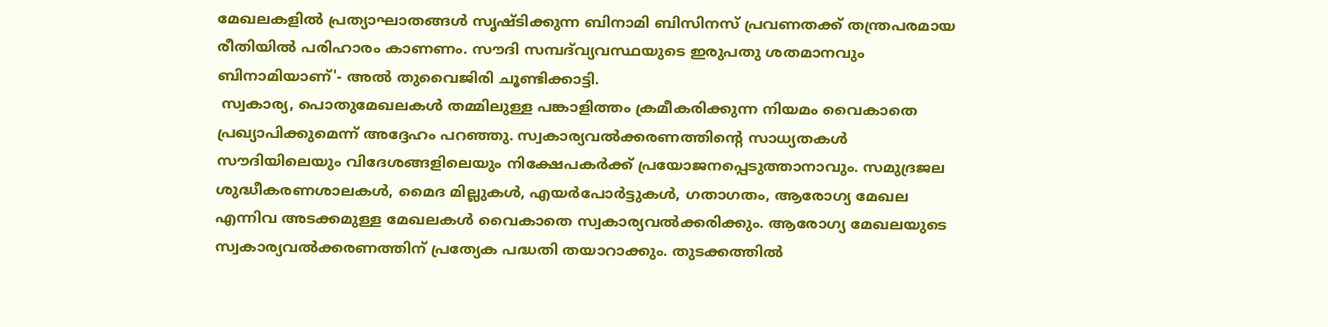മേഖലകളിൽ പ്രത്യാഘാതങ്ങൾ സൃഷ്ടിക്കുന്ന ബിനാമി ബിസിനസ് പ്രവണതക്ക് തന്ത്രപരമായ രീതിയിൽ പരിഹാരം കാണണം. സൗദി സമ്പദ്‌വ്യവസ്ഥയുടെ ഇരുപതു ശതമാനവും ബിനാമിയാണ്'- അൽ തുവൈജിരി ചൂണ്ടിക്കാട്ടി.
 സ്വകാര്യ, പൊതുമേഖലകൾ തമ്മിലുള്ള പങ്കാളിത്തം ക്രമീകരിക്കുന്ന നിയമം വൈകാതെ പ്രഖ്യാപിക്കുമെന്ന് അദ്ദേഹം പറഞ്ഞു. സ്വകാര്യവൽക്കരണത്തിന്റെ സാധ്യതകൾ സൗദിയിലെയും വിദേശങ്ങളിലെയും നിക്ഷേപകർക്ക് പ്രയോജനപ്പെടുത്താനാവും. സമുദ്രജല ശുദ്ധീകരണശാലകൾ, മൈദ മില്ലുകൾ, എയർപോർട്ടുകൾ, ഗതാഗതം, ആരോഗ്യ മേഖല എന്നിവ അടക്കമുള്ള മേഖലകൾ വൈകാതെ സ്വകാര്യവൽക്കരിക്കും. ആരോഗ്യ മേഖലയുടെ സ്വകാര്യവൽക്കരണത്തിന് പ്രത്യേക പദ്ധതി തയാറാക്കും. തുടക്കത്തിൽ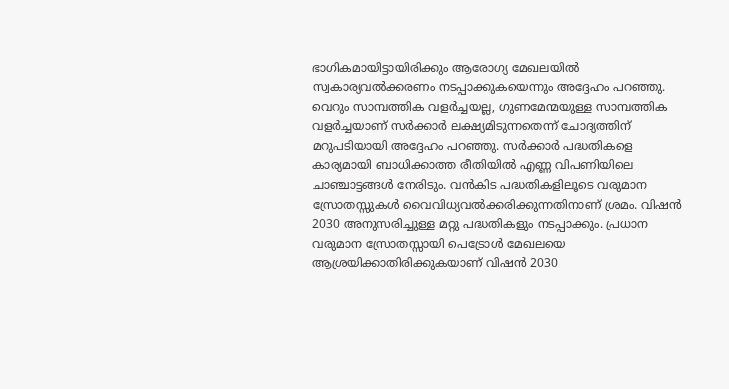ഭാഗികമായിട്ടായിരിക്കും ആരോഗ്യ മേഖലയിൽ സ്വകാര്യവൽക്കരണം നടപ്പാക്കുകയെന്നും അദ്ദേഹം പറഞ്ഞു.
വെറും സാമ്പത്തിക വളർച്ചയല്ല, ഗുണമേന്മയുള്ള സാമ്പത്തിക വളർച്ചയാണ് സർക്കാർ ലക്ഷ്യമിടുന്നതെന്ന് ചോദ്യത്തിന് മറുപടിയായി അദ്ദേഹം പറഞ്ഞു. സർക്കാർ പദ്ധതികളെ കാര്യമായി ബാധിക്കാത്ത രീതിയിൽ എണ്ണ വിപണിയിലെ ചാഞ്ചാട്ടങ്ങൾ നേരിടും. വൻകിട പദ്ധതികളിലൂടെ വരുമാന സ്രോതസ്സുകൾ വൈവിധ്യവൽക്കരിക്കുന്നതിനാണ് ശ്രമം. വിഷൻ 2030 അനുസരിച്ചുള്ള മറ്റു പദ്ധതികളും നടപ്പാക്കും. പ്രധാന വരുമാന സ്രോതസ്സായി പെട്രോൾ മേഖലയെ ആശ്രയിക്കാതിരിക്കുകയാണ് വിഷൻ 2030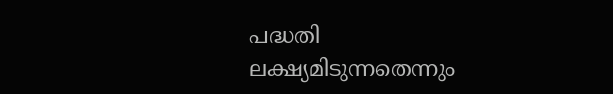പദ്ധതി ലക്ഷ്യമിടുന്നതെന്നും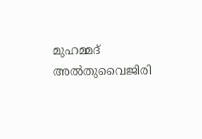മുഹമ്മദ് അൽതുവൈജിരി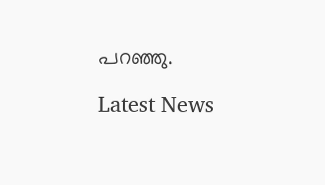പറഞ്ഞു.

Latest News